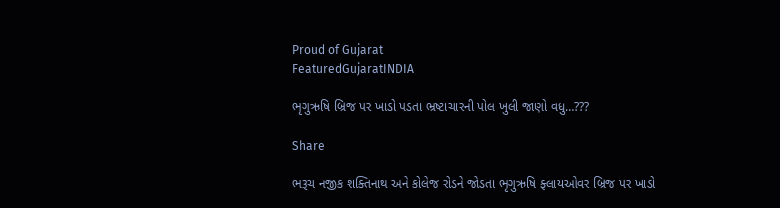Proud of Gujarat
FeaturedGujaratINDIA

ભૃગુઋષિ બ્રિજ પર ખાડો પડતા ભ્રષ્ટાચારની પોલ ખુલી જાણો વધુ…???

Share

ભરૂચ નજીક શક્તિનાથ અને કોલેજ રોડને જોડતા ભૃગુઋષિ ફ્લાયઓવર બ્રિજ પર ખાડો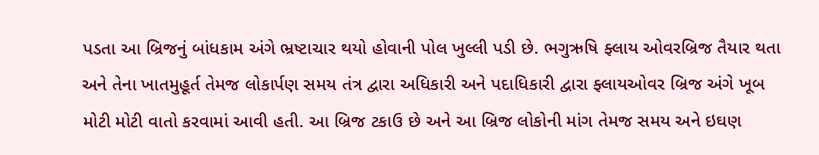પડતા આ બ્રિજનું બાંધકામ અંગે ભ્રષ્ટાચાર થયો હોવાની પોલ ખુલ્લી પડી છે. ભગુઋષિ ફ્લાય ઓવરબ્રિજ તૈયાર થતા અને તેના ખાતમુહૂર્ત તેમજ લોકાર્પણ સમય તંત્ર દ્વારા અધિકારી અને પદાધિકારી દ્વારા ફ્લાયઓવર બ્રિજ અંગે ખૂબ મોટી મોટી વાતો કરવામાં આવી હતી. આ બ્રિજ ટકાઉ છે અને આ બ્રિજ લોકોની માંગ તેમજ સમય અને ઇઘણ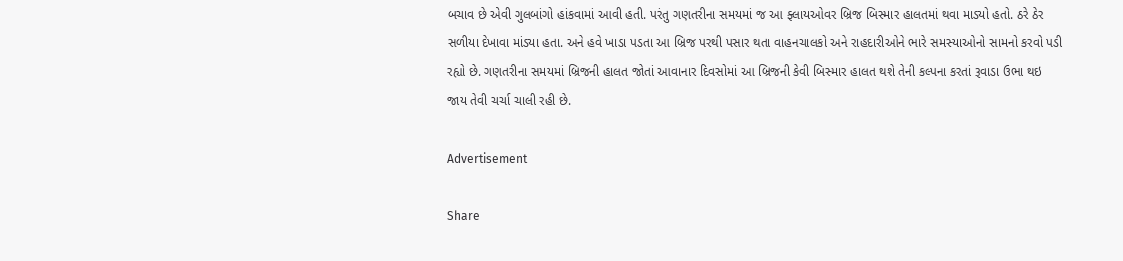બચાવ છે એવી ગુલબાંગો હાંકવામાં આવી હતી. પરંતુ ગણતરીના સમયમાં જ આ ફ્લાયઓવર બ્રિજ બિસ્માર હાલતમાં થવા માડ્યો હતો. ઠરે ઠેર સળીયા દેખાવા માંડ્યા હતા. અને હવે ખાડા પડતા આ બ્રિજ પરથી પસાર થતા વાહનચાલકો અને રાહદારીઓને ભારે સમસ્યાઓનો સામનો કરવો પડી રહ્યો છે. ગણતરીના સમયમાં બ્રિજની હાલત જોતાં આવાનાર દિવસોમાં આ બ્રિજની કેવી બિસ્માર હાલત થશે તેની કલ્પના કરતાં રૂવાડા ઉભા થઇ જાય તેવી ચર્ચા ચાલી રહી છે.

Advertisement

Share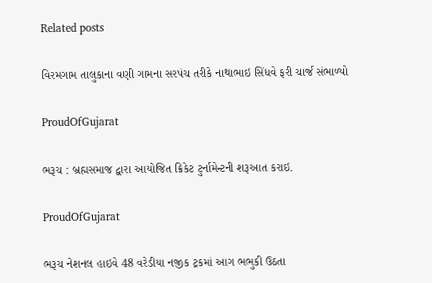Related posts

વિરમગામ તાલુકાના વણી ગામના સરપંચ તરીકે નાથાભાઇ સિંધવે ફરી ચાર્જ સંભાળ્યો

ProudOfGujarat

ભરૂચ : બ્રહ્મસમાજ દ્વારા આયોજિત ક્રિકેટ ટુર્નામેન્ટની શરૂઆત કરાઇ.

ProudOfGujarat

ભરૂચ નેશનલ હાઇવે 48 વરેડીયા નજીક ટ્રકમાં આગ ભભુકી ઉઠતા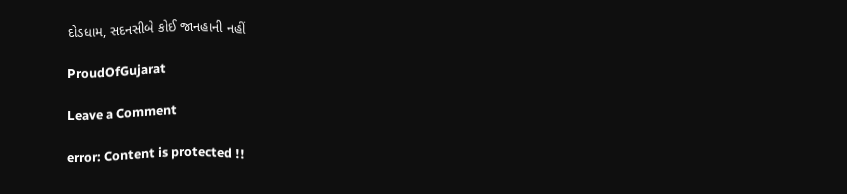દોડધામ, સદનસીબે કોઈ જાનહાની નહીં

ProudOfGujarat

Leave a Comment

error: Content is protected !!